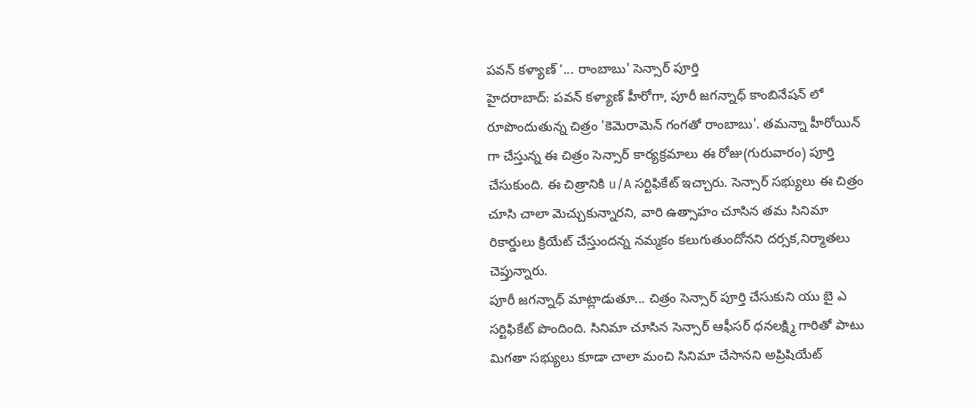పవన్ కళ్యాణ్ ‘... రాంబాబు' సెన్సార్ పూర్తి
హైదరాబాద్: పవన్ కళ్యాణ్ హీరోగా, పూరీ జగన్నాధ్ కాంబినేషన్ లో రూపొందుతున్న చిత్రం 'కెమెరామెన్ గంగతో రాంబాబు'. తమన్నా హీరోయిన్ గా చేస్తున్న ఈ చిత్రం సెన్సార్ కార్యక్రమాలు ఈ రోజు(గురువారం) పూర్తి చేసుకుంది. ఈ చిత్రానికి u/A సర్టిఫికేట్ ఇచ్చారు. సెన్సార్ సభ్యులు ఈ చిత్రం చూసి చాలా మెచ్చుకున్నారని, వారి ఉత్సాహం చూసిన తమ సినిమా రికార్డులు క్రియేట్ చేస్తుందన్న నమ్మకం కలుగుతుందోనని దర్సక,నిర్మాతలు చెప్తున్నారు.
పూరీ జగన్నాధ్ మాట్లాడుతూ... చిత్రం సెన్సార్ పూర్తి చేసుకుని యు బై ఎ సర్టిఫికేట్ పొందింది. సినిమా చూసిన సెన్సార్ ఆఫీసర్ ధనలక్ష్మి గారితో పాటు మిగతా సభ్యులు కూడా చాలా మంచి సినిమా చేసానని అప్రిషియేట్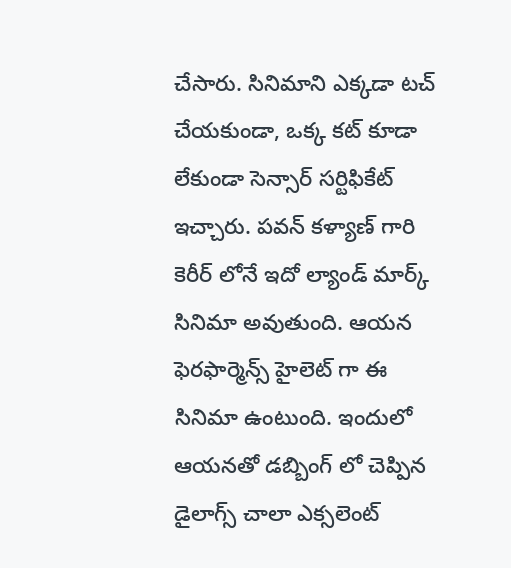చేసారు. సినిమాని ఎక్కడా టచ్ చేయకుండా, ఒక్క కట్ కూడా లేకుండా సెన్సార్ సర్టిఫికేట్ ఇచ్చారు. పవన్ కళ్యాణ్ గారి కెరీర్ లోనే ఇదో ల్యాండ్ మార్క్ సినిమా అవుతుంది. ఆయన ఫెరఫార్మెన్స్ హైలెట్ గా ఈ సినిమా ఉంటుంది. ఇందులో ఆయనతో డబ్బింగ్ లో చెప్పిన డైలాగ్స్ చాలా ఎక్సలెంట్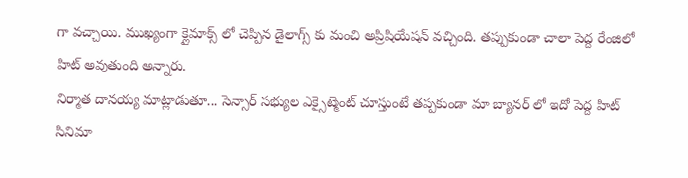గా వచ్చాయి. ముఖ్యంగా క్లైమాక్స్ లో చెప్పిన డైలాగ్స్ కు మంచి అప్రిషియేషన్ వచ్చింది. తప్పుకుండా చాలా పెద్ద రేంజిలో హిట్ అవుతుంది అన్నారు.
నిర్మాత దానయ్య మాట్లాడుతూ... సెన్సార్ సభ్యుల ఎక్సైట్మెంట్ చూస్తుంటే తప్పకుండా మా బ్యానర్ లో ఇదో పెద్ద హిట్ సినిమా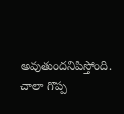అవుతుందనిపిస్తోంది. చాలా గొప్ప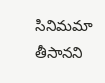సినిమమా తీసానని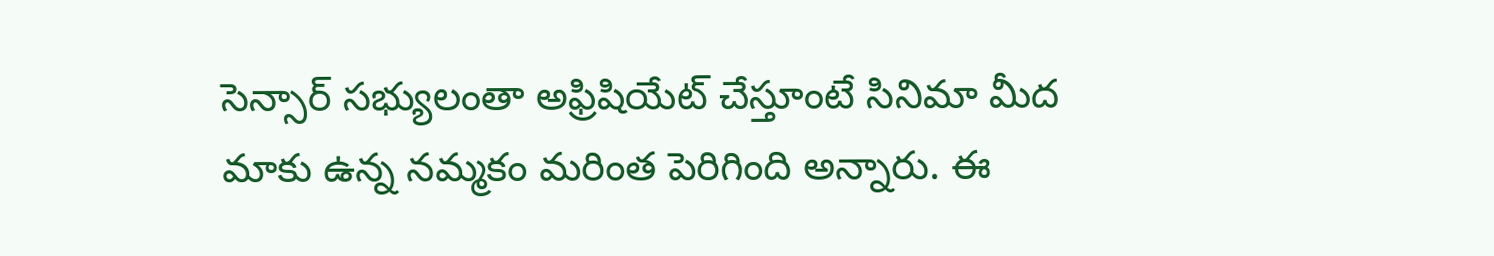సెన్సార్ సభ్యులంతా అఫ్రిషియేట్ చేస్తూంటే సినిమా మీద మాకు ఉన్న నమ్మకం మరింత పెరిగింది అన్నారు. ఈ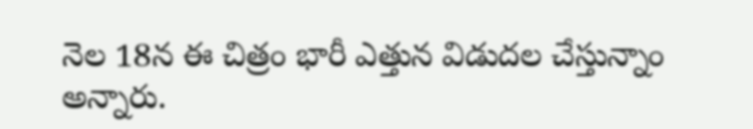నెల 18న ఈ చిత్రం భారీ ఎత్తున విడుదల చేస్తున్నాం అన్నారు.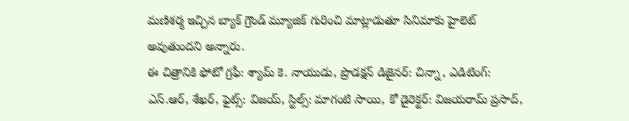మణిశర్మ ఇచ్చిన బ్యాక్ గ్రౌండ్ మ్యూజిక్ గురించి మాట్లాడుతూ సినిమాకు హైలెట్ అవుతుందని అన్నారు.
ఈ చిత్రానికి ఫోటో గ్రఫీ: శ్యామ్ కె. నాయుడు, ప్రొడక్షన్ డిజైనర్: చిన్నా, ఎడిటింగ్: ఎస్.ఆర్, శేఖర్, ఫైట్స్: విజయ్, స్టిల్స్: మాగంటి సాయి, కో డైరెక్టర్: విజయరామ్ ప్రసాద్,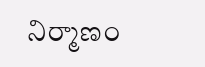నిర్మాణం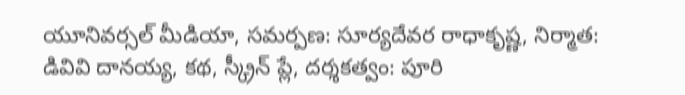యూనివర్సల్ మీడియా, సమర్పణ: సూర్యదేవర రాధాకృష్ణ, నిర్మాత: డివివి దానయ్య, కథ, స్క్రీన్ ప్లే, దర్శకత్వం: పూరి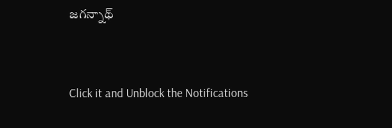జగన్నాథ్


Click it and Unblock the Notifications